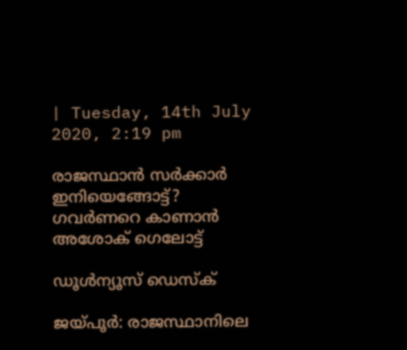| Tuesday, 14th July 2020, 2:19 pm

രാജസ്ഥാന്‍ സര്‍ക്കാര്‍ ഇനിയെങ്ങോട്ട്? ഗവര്‍ണറെ കാണാന്‍ അശോക് ഗെലോട്ട്

ഡൂള്‍ന്യൂസ് ഡെസ്‌ക്

ജയ്പൂര്‍: രാജസ്ഥാനിലെ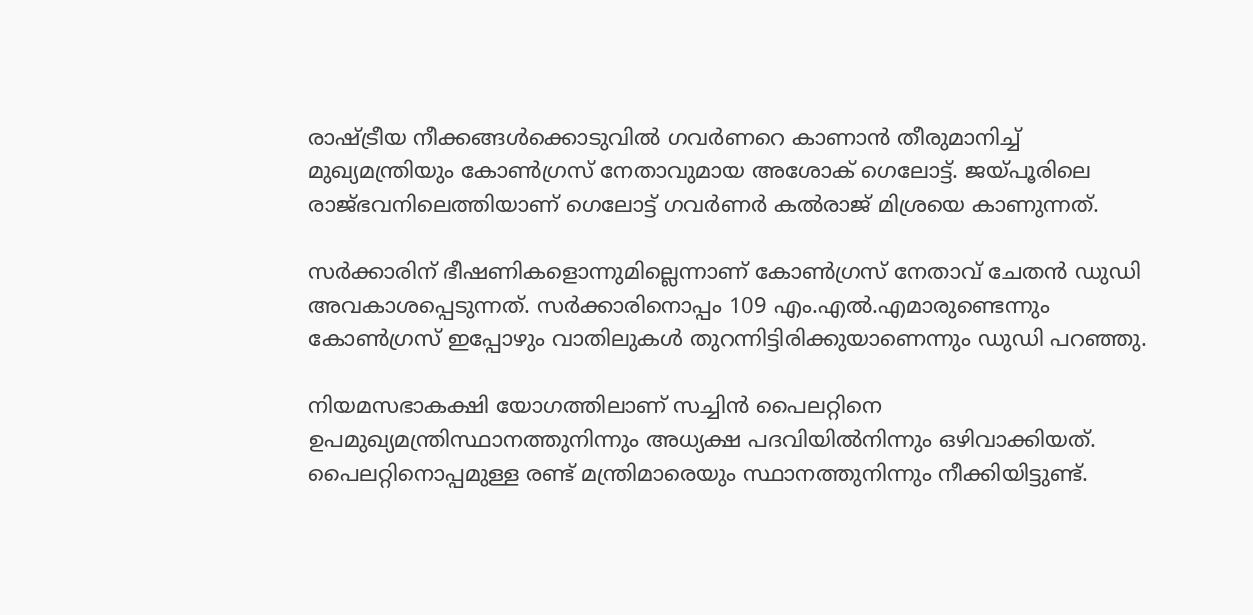രാഷ്ട്രീയ നീക്കങ്ങള്‍ക്കൊടുവില്‍ ഗവര്‍ണറെ കാണാന്‍ തീരുമാനിച്ച് മുഖ്യമന്ത്രിയും കോണ്‍ഗ്രസ് നേതാവുമായ അശോക് ഗെലോട്ട്. ജയ്പൂരിലെ രാജ്ഭവനിലെത്തിയാണ് ഗെലോട്ട് ഗവര്‍ണര്‍ കല്‍രാജ് മിശ്രയെ കാണുന്നത്.

സര്‍ക്കാരിന് ഭീഷണികളൊന്നുമില്ലെന്നാണ് കോണ്‍ഗ്രസ് നേതാവ് ചേതന്‍ ഡുഡി അവകാശപ്പെടുന്നത്. സര്‍ക്കാരിനൊപ്പം 109 എം.എല്‍.എമാരുണ്ടെന്നും കോണ്‍ഗ്രസ് ഇപ്പോഴും വാതിലുകള്‍ തുറന്നിട്ടിരിക്കുയാണെന്നും ഡുഡി പറഞ്ഞു.

നിയമസഭാകക്ഷി യോഗത്തിലാണ് സച്ചിന്‍ പൈലറ്റിനെ ഉപമുഖ്യമന്ത്രിസ്ഥാനത്തുനിന്നും അധ്യക്ഷ പദവിയില്‍നിന്നും ഒഴിവാക്കിയത്. പൈലറ്റിനൊപ്പമുള്ള രണ്ട് മന്ത്രിമാരെയും സ്ഥാനത്തുനിന്നും നീക്കിയിട്ടുണ്ട്.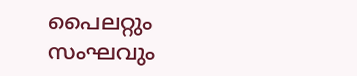പൈലറ്റും സംഘവും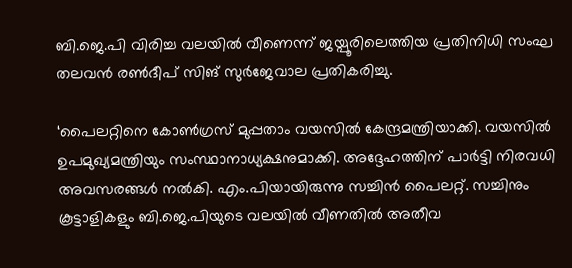ബി.ജെ.പി വിരിച്ച വലയില്‍ വീണെന്ന് ജയ്പൂരിലെത്തിയ പ്രതിനിധി സംഘ തലവന്‍ രണ്‍ദീപ് സിങ് സുര്‍ജേവാല പ്രതികരിച്ചു.

‘പൈലറ്റിനെ കോണ്‍ഗ്രസ് മുപ്പതാം വയസില്‍ കേന്ദ്രമന്ത്രിയാക്കി. വയസില്‍ ഉപമുഖ്യമന്ത്രിയും സംസ്ഥാനാധ്യക്ഷനുമാക്കി. അദ്ദേഹത്തിന് പാര്‍ട്ടി നിരവധി അവസരങ്ങള്‍ നല്‍കി. എം.പിയായിരുന്നു സച്ചിന്‍ പൈലറ്റ്. സച്ചിനും കൂട്ടാളികളും ബി.ജെ.പിയുടെ വലയില്‍ വീണതില്‍ അതീവ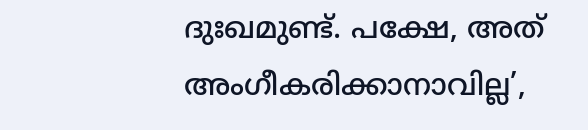ദുഃഖമുണ്ട്. പക്ഷേ, അത് അംഗീകരിക്കാനാവില്ല’,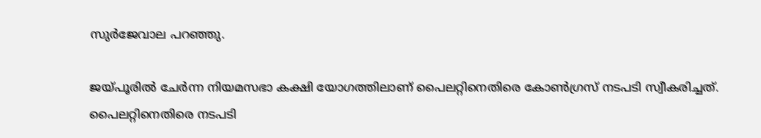സുര്‍ജേവാല പറഞ്ഞു.

ജയ്പൂരില്‍ ചേര്‍ന്ന നിയമസഭാ കക്ഷി യോഗത്തിലാണ് പൈലറ്റിനെതിരെ കോണ്‍ഗ്രസ് നടപടി സ്വീകരിച്ചത്. പൈലറ്റിനെതിരെ നടപടി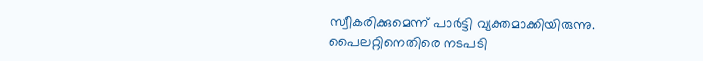സ്വീകരിക്കുമെന്ന് പാര്‍ട്ടി വ്യക്തമാക്കിയിരുന്നു. പൈലറ്റിനെതിരെ നടപടി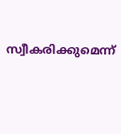സ്വീകരിക്കുമെന്ന്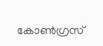കോണ്‍ഗ്രസ്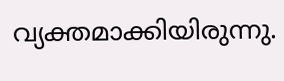വ്യക്തമാക്കിയിരുന്നു.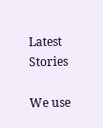Latest Stories

We use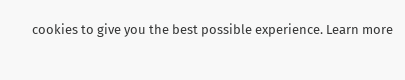cookies to give you the best possible experience. Learn more